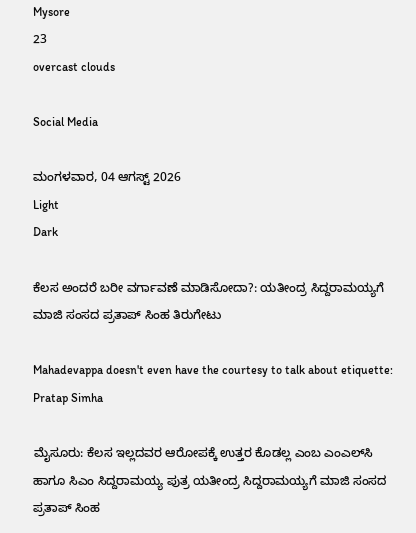Mysore
23
overcast clouds

Social Media

ಮಂಗಳವಾರ, 04 ಆಗಸ್ಟ್ 2026
Light
Dark

ಕೆಲಸ ಅಂದರೆ ಬರೀ ವರ್ಗಾವಣೆ ಮಾಡಿಸೋದಾ?: ಯತೀಂದ್ರ ಸಿದ್ದರಾಮಯ್ಯಗೆ ಮಾಜಿ ಸಂಸದ ಪ್ರತಾಪ್‌ ಸಿಂಹ ತಿರುಗೇಟು

Mahadevappa doesn't even have the courtesy to talk about etiquette: Pratap Simha

ಮೈಸೂರು: ಕೆಲಸ ಇಲ್ಲದವರ ಆರೋಪಕ್ಕೆ ಉತ್ತರ ಕೊಡಲ್ಲ ಎಂಬ ಎಂಎಲ್‌ಸಿ ಹಾಗೂ ಸಿಎಂ ಸಿದ್ದರಾಮಯ್ಯ ಪುತ್ರ ಯತೀಂದ್ರ ಸಿದ್ದರಾಮಯ್ಯಗೆ ಮಾಜಿ ಸಂಸದ ಪ್ರತಾಪ್ ಸಿಂಹ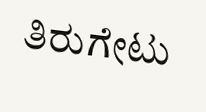ತಿರುಗೇಟು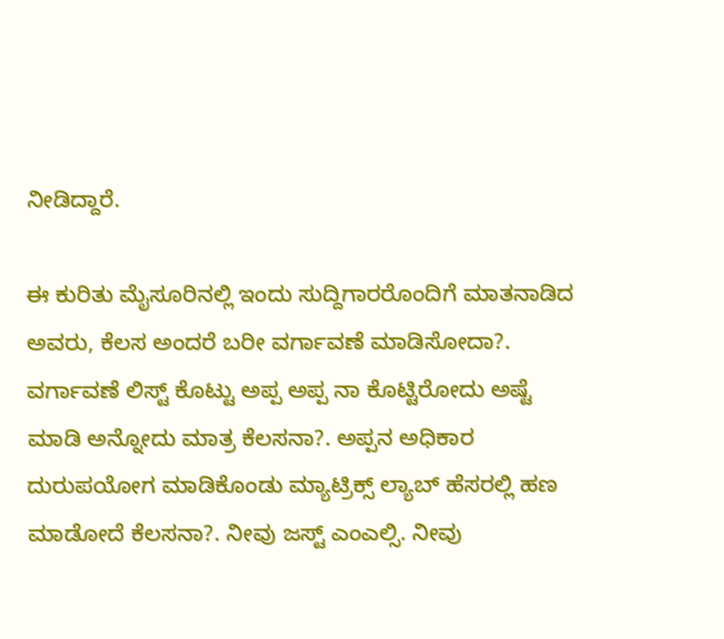ನೀಡಿದ್ದಾರೆ.

ಈ ಕುರಿತು ಮೈಸೂರಿನಲ್ಲಿ ಇಂದು ಸುದ್ದಿಗಾರರೊಂದಿಗೆ ಮಾತನಾಡಿದ ಅವರು, ಕೆಲಸ ಅಂದರೆ ಬರೀ ವರ್ಗಾವಣೆ ಮಾಡಿಸೋದಾ?. ವರ್ಗಾವಣೆ ಲಿಸ್ಟ್ ಕೊಟ್ಟು ಅಪ್ಪ ಅಪ್ಪ ನಾ ಕೊಟ್ಟಿರೋದು ಅಷ್ಟೆ ಮಾಡಿ ಅನ್ನೋದು ಮಾತ್ರ ಕೆಲಸನಾ?. ಅಪ್ಪನ ಅಧಿಕಾರ ದುರುಪಯೋಗ ಮಾಡಿಕೊಂಡು ಮ್ಯಾಟ್ರಿಕ್ಸ್ ಲ್ಯಾಬ್ ಹೆಸರಲ್ಲಿ ಹಣ ಮಾಡೋದೆ ಕೆಲಸನಾ?. ನೀವು ಜಸ್ಟ್ ಎಂಎಲ್ಸಿ. ನೀವು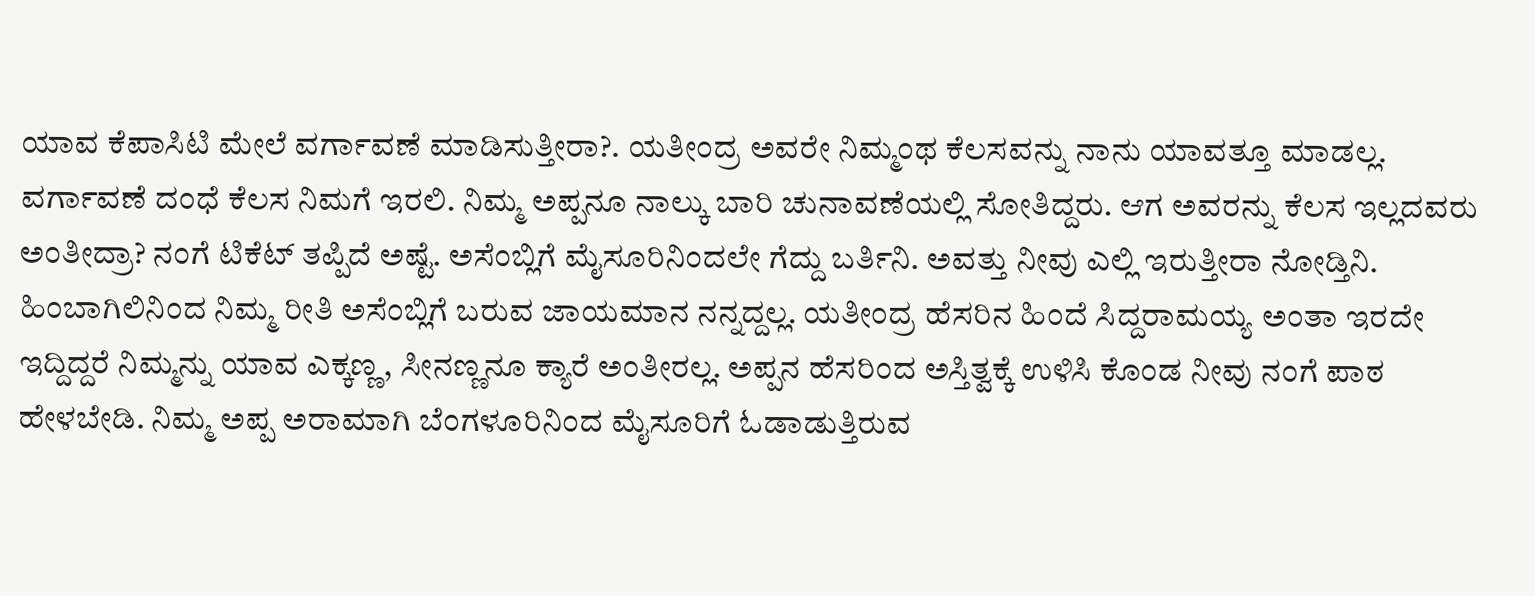ಯಾವ ಕೆಪಾಸಿಟಿ ಮೇಲೆ ವರ್ಗಾವಣೆ ಮಾಡಿಸುತ್ತೀರಾ?. ಯತೀಂದ್ರ ಅವರೇ ನಿಮ್ಮಂಥ ಕೆಲಸವನ್ನು ನಾನು ಯಾವತ್ತೂ ಮಾಡಲ್ಲ. ವರ್ಗಾವಣೆ ದಂಧೆ ಕೆಲಸ ನಿಮಗೆ ಇರಲಿ. ನಿಮ್ಮ ಅಪ್ಪನೂ ನಾಲ್ಕು ಬಾರಿ ಚುನಾವಣೆಯಲ್ಲಿ ಸೋತಿದ್ದರು. ಆಗ ಅವರನ್ನು ಕೆಲಸ ಇಲ್ಲದವರು ಅಂತೀದ್ರಾ? ನಂಗೆ ಟಿಕೆಟ್ ತಪ್ಪಿದೆ ಅಷ್ಟೆ. ಅಸೆಂಬ್ಲಿಗೆ ಮೈಸೂರಿನಿಂದಲೇ ಗೆದ್ದು ಬರ್ತಿನಿ. ಅವತ್ತು ನೀವು ಎಲ್ಲಿ ಇರುತ್ತೀರಾ ನೋಡ್ತಿನಿ. ಹಿಂಬಾಗಿಲಿನಿಂದ ನಿಮ್ಮ ರೀತಿ ಅಸೆಂಬ್ಲಿಗೆ ಬರುವ ಜಾಯಮಾನ ನನ್ನದ್ದಲ್ಲ. ಯತೀಂದ್ರ ಹೆಸರಿನ ಹಿಂದೆ ಸಿದ್ದರಾಮಯ್ಯ ಅಂತಾ ಇರದೇ ಇದ್ದಿದ್ದರೆ ನಿಮ್ಮನ್ನು ಯಾವ ಎಕ್ಕಣ್ಣ, ಸೀನಣ್ಣನೂ ಕ್ಯಾರೆ ಅಂತೀರಲ್ಲ. ಅಪ್ಪನ ಹೆಸರಿಂದ ಅಸ್ತಿತ್ವಕ್ಕೆ ಉಳಿಸಿ ಕೊಂಡ ನೀವು ನಂಗೆ ಪಾಠ ಹೇಳಬೇಡಿ. ನಿಮ್ಮ ಅಪ್ಪ ಅರಾಮಾಗಿ ಬೆಂಗಳೂರಿನಿಂದ ಮೈಸೂರಿಗೆ ಓಡಾಡುತ್ತಿರುವ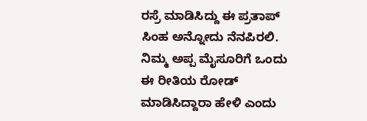ರಸ್ರೆ ಮಾಡಿಸಿದ್ದು ಈ‌ ಪ್ರತಾಪ್ ಸಿಂಹ ಅನ್ನೋದು ನೆನಪಿರಲಿ. ನಿಮ್ಮ ಅಪ್ಪ ಮೈಸೂರಿಗೆ ಒಂದು ಈ ರೀತಿಯ ರೋಡ್ ಮಾಡಿಸಿದ್ದಾರಾ ಹೇಳಿ ಎಂದು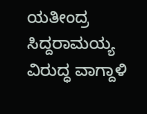ಯತೀಂದ್ರ ಸಿದ್ದರಾಮಯ್ಯ ವಿರುದ್ಧ ವಾಗ್ದಾಳಿ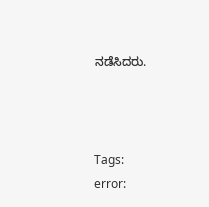ನಡೆಸಿದರು.



Tags:
error: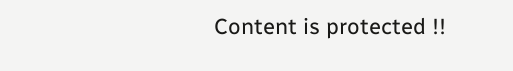Content is protected !!